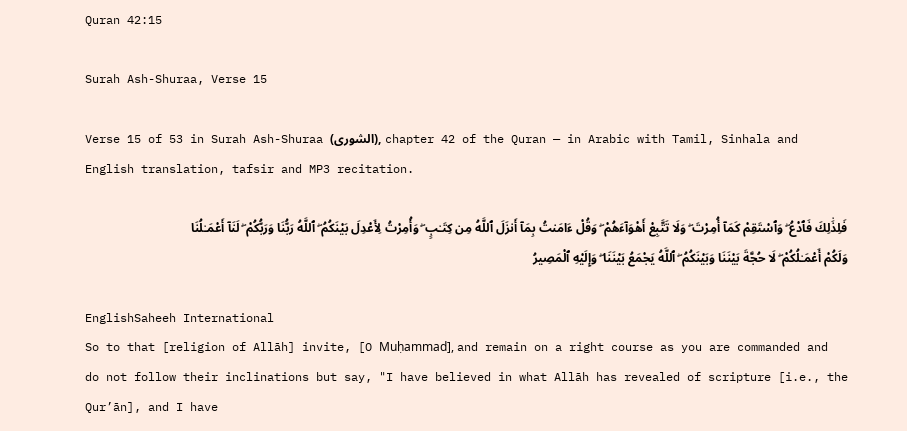Quran 42:15

Surah Ash-Shuraa, Verse 15

Verse 15 of 53 in Surah Ash-Shuraa (الشورى), chapter 42 of the Quran — in Arabic with Tamil, Sinhala and English translation, tafsir and MP3 recitation.

فَلِذَٰلِكَ فَٱدْعُ ۖ وَٱسْتَقِمْ كَمَآ أُمِرْتَ ۖ وَلَا تَتَّبِعْ أَهْوَآءَهُمْ ۖ وَقُلْ ءَامَنتُ بِمَآ أَنزَلَ ٱللَّهُ مِن كِتَـٰبٍ ۖ وَأُمِرْتُ لِأَعْدِلَ بَيْنَكُمُ ۖ ٱللَّهُ رَبُّنَا وَرَبُّكُمْ ۖ لَنَآ أَعْمَـٰلُنَا وَلَكُمْ أَعْمَـٰلُكُمْ ۖ لَا حُجَّةَ بَيْنَنَا وَبَيْنَكُمُ ۖ ٱللَّهُ يَجْمَعُ بَيْنَنَا ۖ وَإِلَيْهِ ٱلْمَصِيرُ

EnglishSaheeh International
So to that [religion of Allāh] invite, [O Muḥammad], and remain on a right course as you are commanded and do not follow their inclinations but say, "I have believed in what Allāh has revealed of scripture [i.e., the Qur’ān], and I have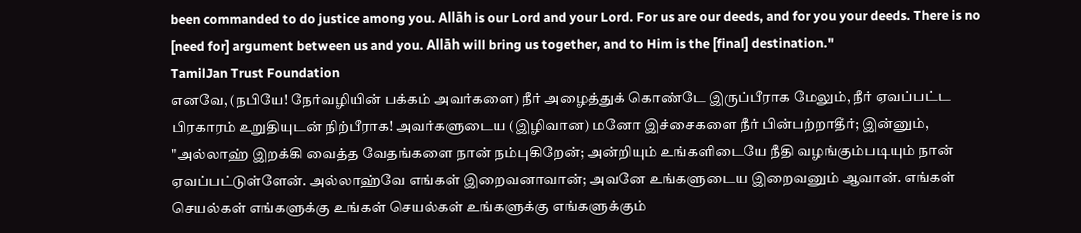been commanded to do justice among you. Allāh is our Lord and your Lord. For us are our deeds, and for you your deeds. There is no [need for] argument between us and you. Allāh will bring us together, and to Him is the [final] destination."
TamilJan Trust Foundation
எனவே, (நபியே! நேர்வழியின் பக்கம் அவர்களை) நீர் அழைத்துக் கொண்டே இருப்பீராக மேலும், நீர் ஏவப்பட்ட பிரகாரம் உறுதியுடன் நிற்பீராக! அவர்களுடைய (இழிவான) மனோ இச்சைகளை நீர் பின்பற்றாதீர்; இன்னும், "அல்லாஹ் இறக்கி வைத்த வேதங்களை நான் நம்புகிறேன்; அன்றியும் உங்களிடையே நீதி வழங்கும்படியும் நான் ஏவப்பட்டுள்ளேன். அல்லாஹ்வே எங்கள் இறைவனாவான்; அவனே உங்களுடைய இறைவனும் ஆவான். எங்கள் செயல்கள் எங்களுக்கு உங்கள் செயல்கள் உங்களுக்கு எங்களுக்கும்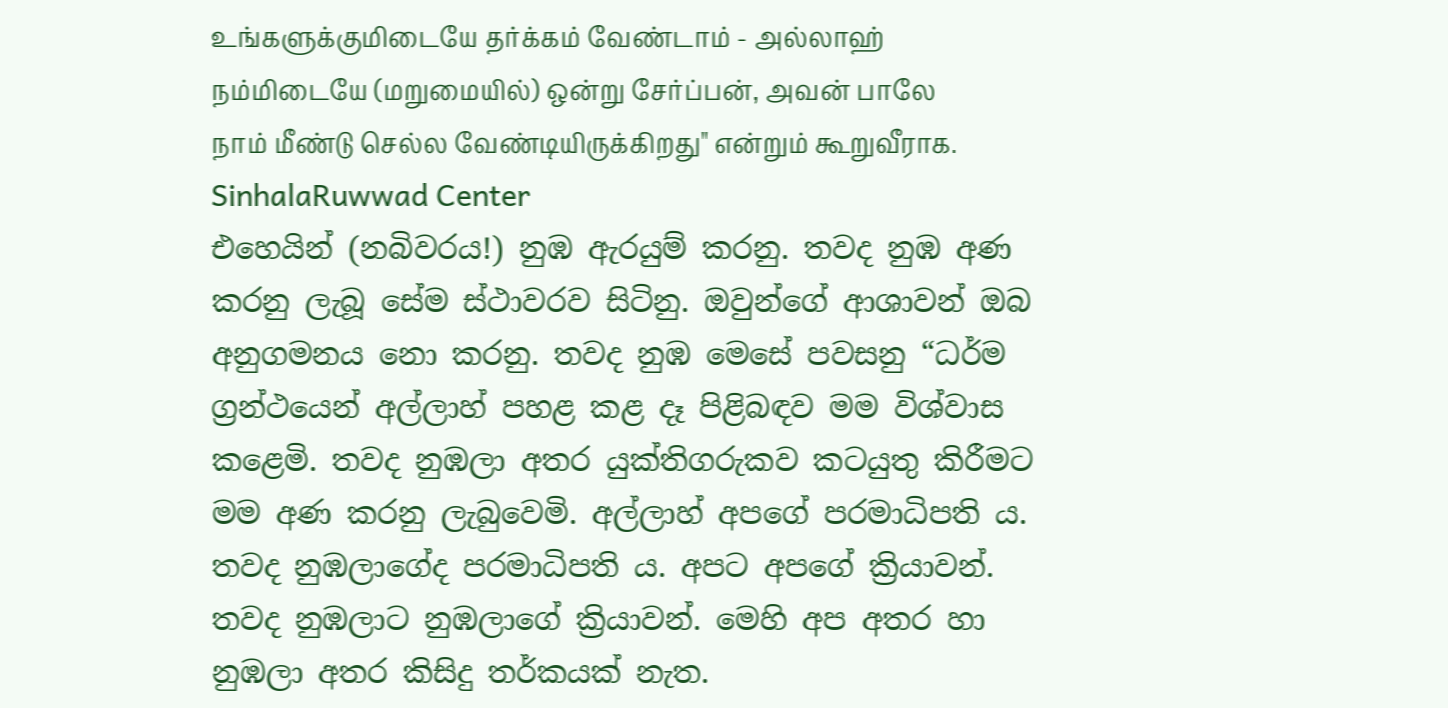உங்களுக்குமிடையே தர்க்கம் வேண்டாம் - அல்லாஹ் நம்மிடையே (மறுமையில்) ஒன்று சேர்ப்பன், அவன் பாலே நாம் மீண்டு செல்ல வேண்டியிருக்கிறது" என்றும் கூறுவீராக.
SinhalaRuwwad Center
එහෙයින් (නබිවරය!) නුඹ ඇරයුම් කරනු. තවද නුඹ අණ කරනු ලැබූ සේම ස්ථාවරව සිටිනු. ඔවුන්ගේ ආශාවන් ඔබ අනුගමනය නො කරනු. තවද නුඹ මෙසේ පවසනු “ධර්ම ග්‍රන්ථයෙන් අල්ලාහ් පහළ කළ දෑ පිළිබඳව මම විශ්වාස කළෙමි. තවද නුඹලා අතර යුක්තිගරුකව කටයුතු කිරීමට මම අණ කරනු ලැබුවෙමි. අල්ලාහ් අපගේ පරමාධිපති ය. තවද නුඹලාගේද පරමාධිපති ය. අපට අපගේ ක්‍රියාවන්. තවද නුඹලාට නුඹලාගේ ක්‍රියාවන්. මෙහි අප අතර හා නුඹලා අතර කිසිදු තර්කයක් නැත.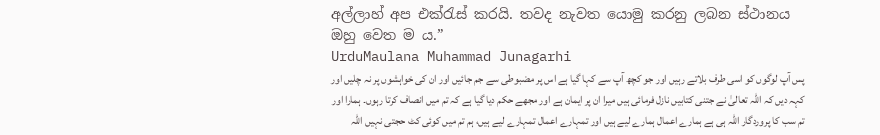අල්ලාහ් අප එක්රැස් කරයි. තවද නැවත යොමු කරනු ලබන ස්ථානය ඔහු වෙත ම ය.”
UrduMaulana Muhammad Junagarhi
پس آپ لوگوں کو اسی طرف بلاتے رہیں اور جو کچھ آپ سے کہا گیا ہے اس پر مضبوطی سے جم جائیں اور ان کی خواہشوں پر نہ چلیں اور کہہ دیں کہ اللہ تعالیٰ نے جتنی کتابیں نازل فرمائی ہیں میرا ان پر ایمان ہے اور مجھے حکم دیا گیا ہے کہ تم میں انصاف کرتا رہوں۔ ہمارا اور تم سب کا پروردگار اللہ ہی ہے ہمارے اعمال ہمارے لیے ہیں اور تمہارے اعمال تمہارے لیے ہیں، ہم تم میں کوئی کٹ حجتی نہیں اللہ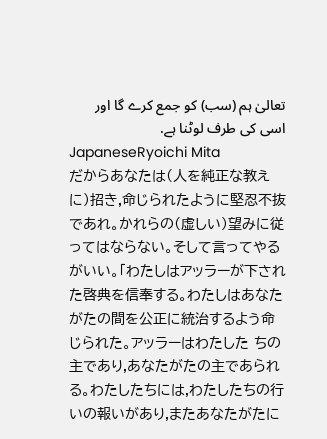تعالیٰ ہم (سب) کو جمع کرے گا اور اسی کی طرف لوٹنا ہے.
JapaneseRyoichi Mita
だからあなたは(人を純正な教えに)招き,命じられたように堅忍不抜であれ。かれらの(虚しい)望みに従ってはならない。そして言ってやるがいい。「わたしはアッラーが下された啓典を信奉する。わたしはあなたがたの間を公正に統治するよう命じられた。アッラーはわたした ちの主であり,あなたがたの主であられる。わたしたちには,わたしたちの行いの報いがあり,またあなたがたに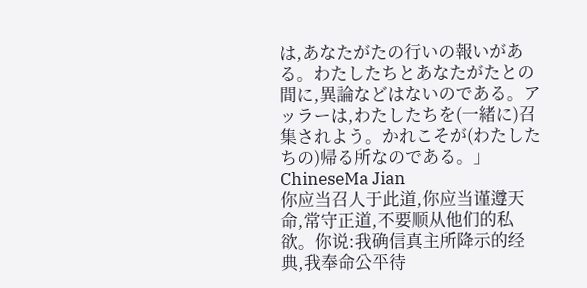は,あなたがたの行いの報いがある。わたしたちとあなたがたとの間に,異論などはないのである。アッラーは,わたしたちを(一緒に)召集されよう。かれこそが(わたしたちの)帰る所なのである。」
ChineseMa Jian
你应当召人于此道,你应当谨遵天命,常守正道,不要顺从他们的私欲。你说:我确信真主所降示的经典,我奉命公平待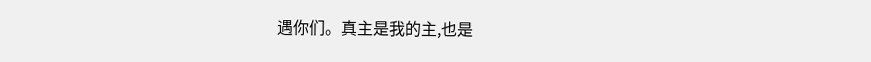遇你们。真主是我的主,也是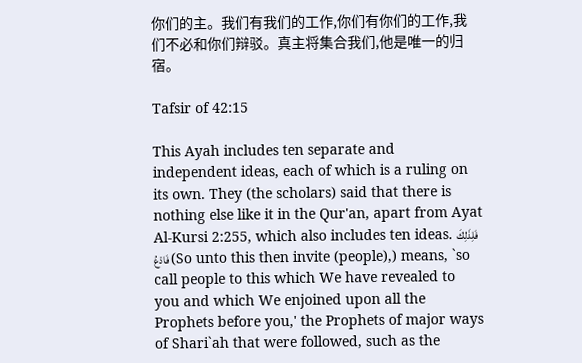你们的主。我们有我们的工作,你们有你们的工作,我们不必和你们辩驳。真主将集合我们,他是唯一的归宿。

Tafsir of 42:15

This Ayah includes ten separate and independent ideas, each of which is a ruling on its own. They (the scholars) said that there is nothing else like it in the Qur'an, apart from Ayat Al-Kursi 2:255, which also includes ten ideas. فَلِذَلِكَ فَادْعُ (So unto this then invite (people),) means, `so call people to this which We have revealed to you and which We enjoined upon all the Prophets before you,' the Prophets of major ways of Shari`ah that were followed, such as the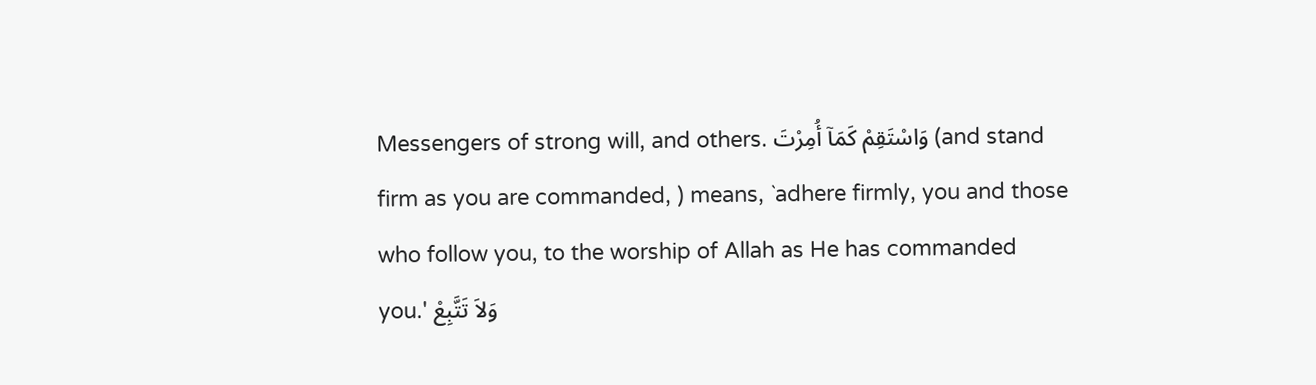Messengers of strong will, and others. وَاسْتَقِمْ كَمَآ أُمِرْتَ (and stand firm as you are commanded, ) means, `adhere firmly, you and those who follow you, to the worship of Allah as He has commanded you.' وَلاَ تَتَّبِعْ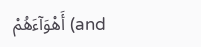أَهْوَآءَهُمْ (and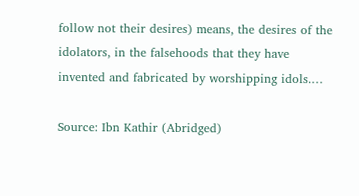follow not their desires) means, the desires of the idolators, in the falsehoods that they have invented and fabricated by worshipping idols.…

Source: Ibn Kathir (Abridged)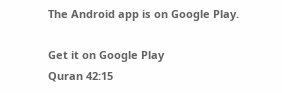The Android app is on Google Play.

Get it on Google Play
Quran 42:15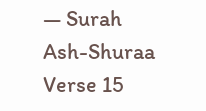— Surah Ash-Shuraa Verse 15